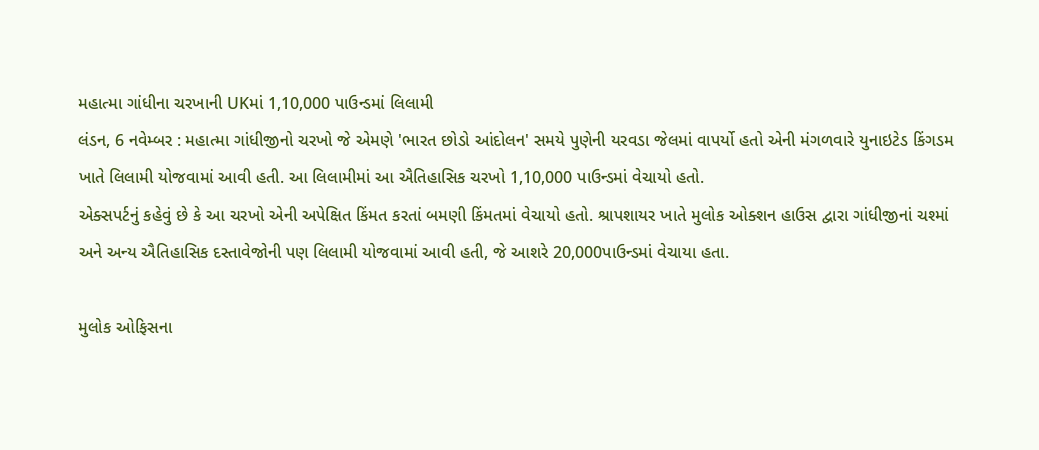મહાત્મા ગાંધીના ચરખાની UKમાં 1,10,000 પાઉન્ડમાં લિલામી
લંડન, 6 નવેમ્બર : મહાત્મા ગાંધીજીનો ચરખો જે એમણે 'ભારત છોડો આંદોલન' સમયે પુણેની યરવડા જેલમાં વાપર્યો હતો એની મંગળવારે યુનાઇટેડ કિંગડમ ખાતે લિલામી યોજવામાં આવી હતી. આ લિલામીમાં આ ઐતિહાસિક ચરખો 1,10,000 પાઉન્ડમાં વેચાયો હતો.
એક્સપર્ટનું કહેવું છે કે આ ચરખો એની અપેક્ષિત કિંમત કરતાં બમણી કિંમતમાં વેચાયો હતો. શ્રાપશાયર ખાતે મુલોક ઓક્શન હાઉસ દ્વારા ગાંધીજીનાં ચશ્માં અને અન્ય ઐતિહાસિક દસ્તાવેજોની પણ લિલામી યોજવામાં આવી હતી, જે આશરે 20,000પાઉન્ડમાં વેચાયા હતા.

મુલોક ઓફિસના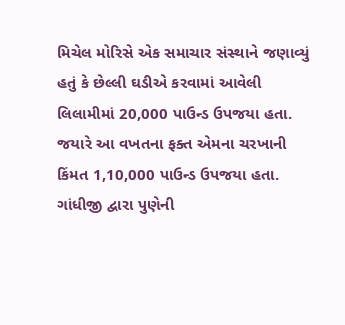મિચેલ મોરિસે એક સમાચાર સંસ્થાને જણાવ્યું હતું કે છેલ્લી ઘડીએ કરવામાં આવેલી લિલામીમાં 20,000 પાઉન્ડ ઉપજયા હતા. જયારે આ વખતના ફક્ત એમના ચરખાની કિંમત 1,10,000 પાઉન્ડ ઉપજયા હતા. ગાંધીજી દ્વારા પુણેની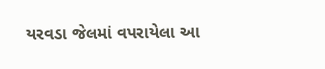યરવડા જેલમાં વપરાયેલા આ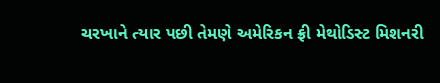ચરખાને ત્યાર પછી તેમણે અમેરિકન ફ્રી મેથોડિસ્ટ મિશનરી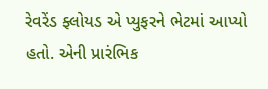રેવરેંડ ફ્લોયડ એ પ્યુફરને ભેટમાં આપ્યો હતો. એની પ્રારંભિક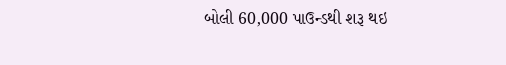બોલી 60,000 પાઉન્ડથી શરૂ થઇ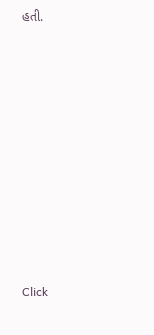હતી.












Click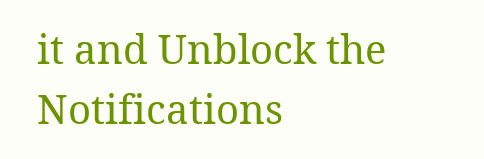it and Unblock the Notifications